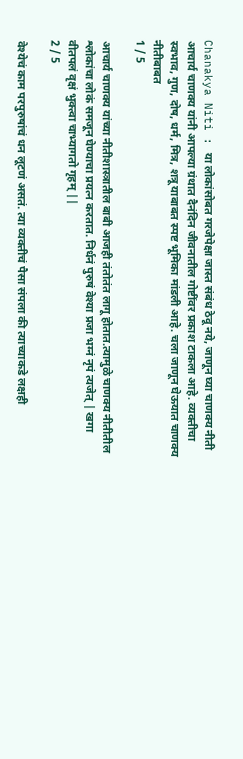Chanakya Niti : या लोकांसोबत गरजेपेक्षा जास्त संबंध ठेवू नये, जाणून घ्या चाणक्य नीती
आचार्य चाणक्य यांनी आपल्या ग्रंथात दैनंदिन जीवनातील गोष्टींवर प्रकाश टाकला आहे. व्यक्तीचा स्वभाव, गुण, दोष, धर्म, मित्र, शत्रू याबाबत स्पष्ट भूमिका मांडली आहे. चला जाणून घेऊयात चाणक्य नीतीबाबत
1 / 5

आचार्य चाणक्य यांच्या नीतीशास्त्रातील बाबी आजही तंतोतंत लागू होतात.त्यामुळे चाणक्य नीतीतील श्लोकांचा लोकं समजून घेण्याचा प्रयत्न करतात. निर्धनं पुरुषं वेश्या प्रजा भग्नं नृपं त्यजेत् | खगा वीतपलं वृक्षं भुक्त्वा चाभ्यागतो गृहम् ||
2 / 5

वेश्येचं काम परपुरुषांचं धन लूटणं असतं. त्या व्यक्तीचं पैसा संपला की त्याच्याकडे लक्षही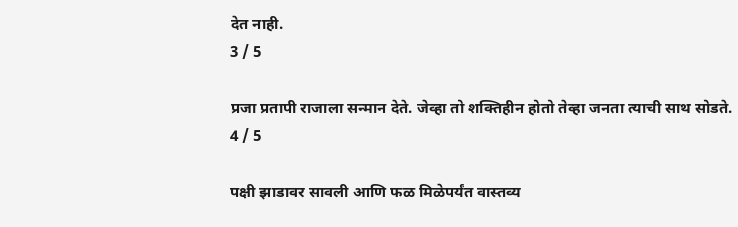देत नाही.
3 / 5

प्रजा प्रतापी राजाला सन्मान देते. जेव्हा तो शक्तिहीन होतो तेव्हा जनता त्याची साथ सोडते.
4 / 5

पक्षी झाडावर सावली आणि फळ मिळेपर्यंत वास्तव्य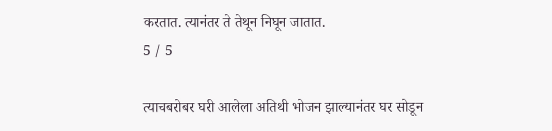करतात. त्यानंतर ते तेथून निघून जातात.
5 / 5

त्याचबरोबर घरी आलेला अतिथी भोजन झाल्यानंतर घर सोडून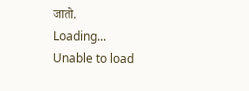जातो.
Loading...
Unable to load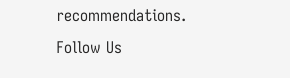recommendations.
Follow Us